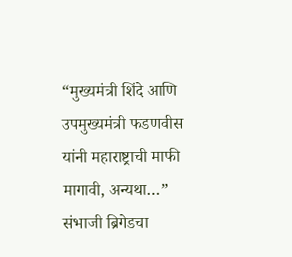“मुख्यमंत्री शिंदे आणि उपमुख्यमंत्री फडणवीस यांनी महाराष्ट्राची माफी मागावी, अन्यथा…” संभाजी ब्रिगेडचा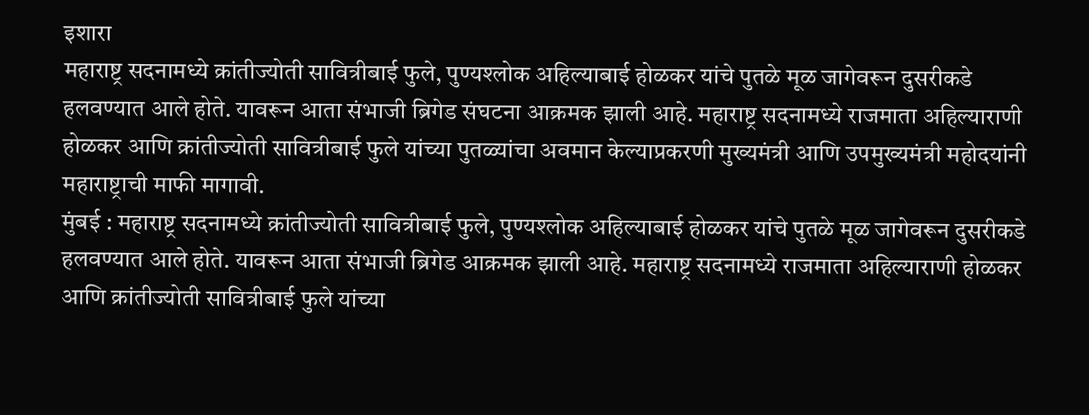इशारा
महाराष्ट्र सदनामध्ये क्रांतीज्योती सावित्रीबाई फुले, पुण्यश्लोक अहिल्याबाई होळकर यांचे पुतळे मूळ जागेवरून दुसरीकडे हलवण्यात आले होते. यावरून आता संभाजी ब्रिगेड संघटना आक्रमक झाली आहे. महाराष्ट्र सदनामध्ये राजमाता अहिल्याराणी होळकर आणि क्रांतीज्योती सावित्रीबाई फुले यांच्या पुतळ्यांचा अवमान केल्याप्रकरणी मुख्यमंत्री आणि उपमुख्यमंत्री महोदयांनी महाराष्ट्राची माफी मागावी.
मुंबई : महाराष्ट्र सदनामध्ये क्रांतीज्योती सावित्रीबाई फुले, पुण्यश्लोक अहिल्याबाई होळकर यांचे पुतळे मूळ जागेवरून दुसरीकडे हलवण्यात आले होते. यावरून आता संभाजी ब्रिगेड आक्रमक झाली आहे. महाराष्ट्र सदनामध्ये राजमाता अहिल्याराणी होळकर आणि क्रांतीज्योती सावित्रीबाई फुले यांच्या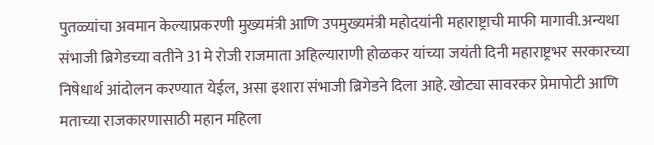पुतळ्यांचा अवमान केल्याप्रकरणी मुख्यमंत्री आणि उपमुख्यमंत्री महोदयांनी महाराष्ट्राची माफी मागावी.अन्यथा संभाजी ब्रिगेडच्या वतीने 31 मे रोजी राजमाता अहिल्याराणी होळकर यांच्या जयंती दिनी महाराष्ट्रभर सरकारच्या निषेधार्थ आंदोलन करण्यात येईल, असा इशारा संभाजी ब्रिगेडने दिला आहे. खोट्या सावरकर प्रेमापोटी आणि मताच्या राजकारणासाठी महान महिला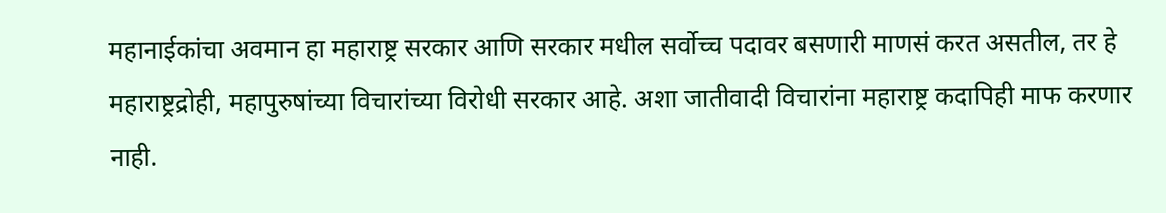महानाईकांचा अवमान हा महाराष्ट्र सरकार आणि सरकार मधील सर्वोच्च पदावर बसणारी माणसं करत असतील, तर हे महाराष्ट्रद्रोही, महापुरुषांच्या विचारांच्या विरोधी सरकार आहे. अशा जातीवादी विचारांना महाराष्ट्र कदापिही माफ करणार नाही.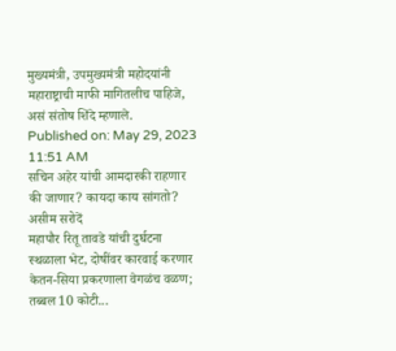मुख्यमंत्री, उपमुख्यमंत्री महोदयांनी महाराष्ट्राची माफी मागितलीच पाहिजे, असं संतोष शिंदे म्हणाले.
Published on: May 29, 2023 11:51 AM
सचिन अहेर यांची आमदारकी राहणार की जाणार? कायदा काय सांगतो? असीम सरोदें
महापौर रितू तावडे यांची दुर्घटना स्थळाला भेट, दोषींवर कारवाई करणार
केतन-सिया प्रकरणाला वेगळंच वळण; तब्बल 10 कोटी...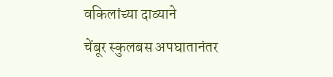वकिलांच्या दाव्याने
चेंबूर स्कुलबस अपघातानंतर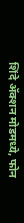शिंदे ॲक्शन मोडमध्ये, फोन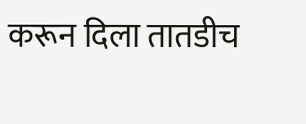करून दिला तातडीच